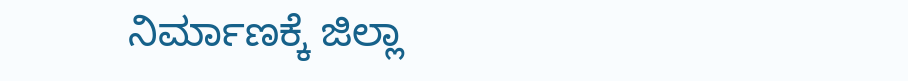ನಿರ್ಮಾಣಕ್ಕೆ ಜಿಲ್ಲಾ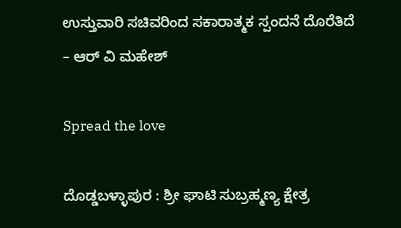ಉಸ್ತುವಾರಿ ಸಚಿವರಿಂದ ಸಕಾರಾತ್ಮಕ ಸ್ಪಂದನೆ ದೊರೆತಿದೆ – ಆರ್ ವಿ ಮಹೇಶ್

Spread the love

ದೊಡ್ಡಬಳ್ಳಾಪುರ : ಶ್ರೀ ಘಾಟಿ ಸುಬ್ರಹ್ಮಣ್ಯ ಕ್ಷೇತ್ರ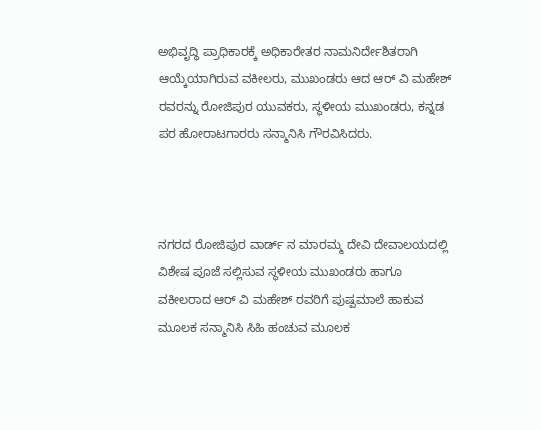ಅಭಿವೃದ್ಧಿ ಪ್ರಾಧಿಕಾರಕ್ಕೆ ಅಧಿಕಾರೇತರ ನಾಮನಿರ್ದೇಶಿತರಾಗಿ ಆಯ್ಕೆಯಾಗಿರುವ ವಕೀಲರು, ಮುಖಂಡರು ಆದ ಆರ್ ವಿ ಮಹೇಶ್ ರವರನ್ನು ರೋಜಿಪುರ ಯುವಕರು, ಸ್ಥಳೀಯ ಮುಖಂಡರು, ಕನ್ನಡ ಪರ ಹೋರಾಟಗಾರರು ಸನ್ಮಾನಿಸಿ ಗೌರವಿಸಿದರು.



ನಗರದ ರೋಜಿಪುರ ವಾರ್ಡ್ ನ ಮಾರಮ್ಮ ದೇವಿ ದೇವಾಲಯದಲ್ಲಿ ವಿಶೇಷ ಪೂಜೆ ಸಲ್ಲಿಸುವ ಸ್ಥಳೀಯ ಮುಖಂಡರು ಹಾಗೂ ವಕೀಲರಾದ ಆರ್ ವಿ ಮಹೇಶ್ ರವರಿಗೆ ಪುಷ್ಪಮಾಲೆ ಹಾಕುವ ಮೂಲಕ ಸನ್ಮಾನಿಸಿ ಸಿಹಿ ಹಂಚುವ ಮೂಲಕ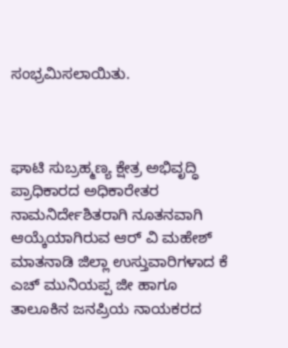ಸಂಭ್ರಮಿಸಲಾಯಿತು.



ಘಾಟಿ ಸುಬ್ರಹ್ಮಣ್ಯ ಕ್ಷೇತ್ರ ಅಭಿವೃದ್ಧಿ ಪ್ರಾಧಿಕಾರದ ಅಧಿಕಾರೇತರ ನಾಮನಿರ್ದೇಶಿತರಾಗಿ ನೂತನವಾಗಿ ಆಯ್ಕೆಯಾಗಿರುವ ಆರ್ ವಿ ಮಹೇಶ್ ಮಾತನಾಡಿ ಜಿಲ್ಲಾ ಉಸ್ತುವಾರಿಗಳಾದ ಕೆ ಎಚ್ ಮುನಿಯಪ್ಪ ಜೀ ಹಾಗೂ ತಾಲೂಕಿನ ಜನಪ್ರಿಯ ನಾಯಕರದ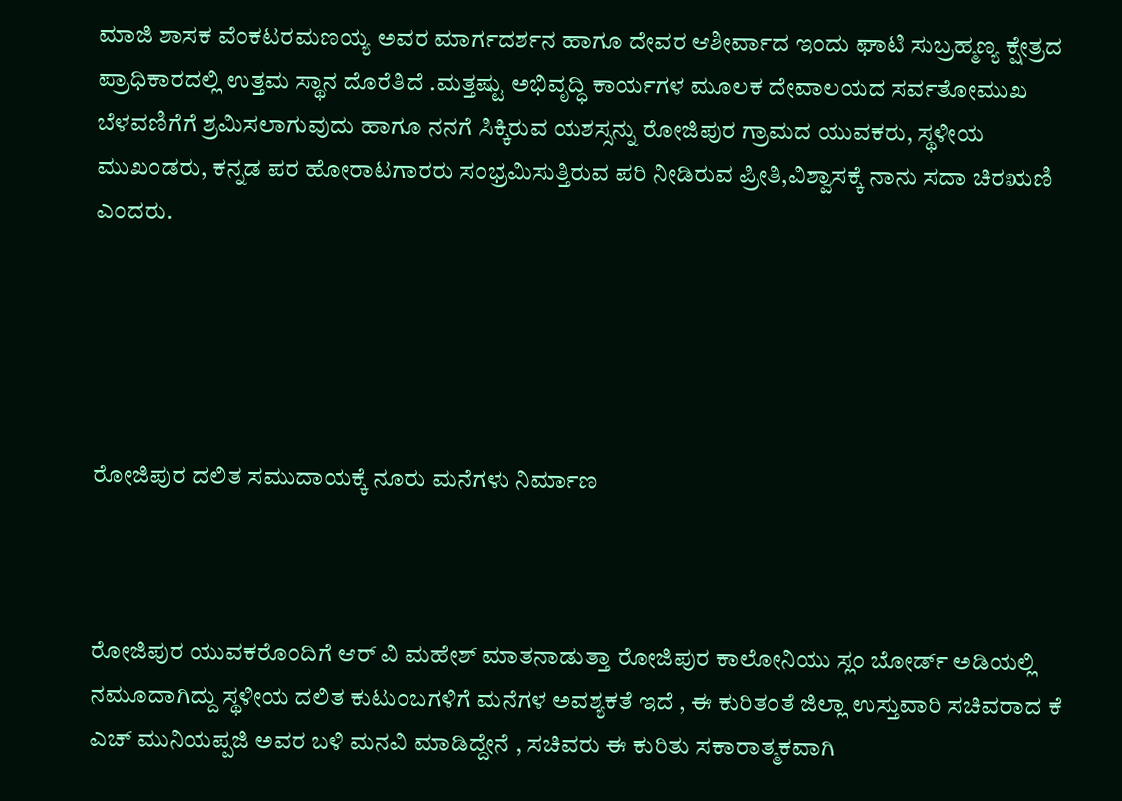ಮಾಜಿ ಶಾಸಕ ವೆಂಕಟರಮಣಯ್ಯ ಅವರ ಮಾರ್ಗದರ್ಶನ ಹಾಗೂ ದೇವರ ಆಶೀರ್ವಾದ ಇಂದು ಘಾಟಿ ಸುಬ್ರಹ್ಮಣ್ಯ ಕ್ಷೇತ್ರದ ಪ್ರಾಧಿಕಾರದಲ್ಲಿ ಉತ್ತಮ ಸ್ಥಾನ ದೊರೆತಿದೆ .ಮತ್ತಷ್ಟು ಅಭಿವೃದ್ಧಿ ಕಾರ್ಯಗಳ ಮೂಲಕ ದೇವಾಲಯದ ಸರ್ವತೋಮುಖ ಬೆಳವಣಿಗೆಗೆ ಶ್ರಮಿಸಲಾಗುವುದು ಹಾಗೂ ನನಗೆ ಸಿಕ್ಕಿರುವ ಯಶಸ್ಸನ್ನು ರೋಜಿಪುರ ಗ್ರಾಮದ ಯುವಕರು, ಸ್ಥಳೀಯ ಮುಖಂಡರು, ಕನ್ನಡ ಪರ ಹೋರಾಟಗಾರರು ಸಂಭ್ರಮಿಸುತ್ತಿರುವ ಪರಿ ನೀಡಿರುವ ಪ್ರೀತಿ,ವಿಶ್ವಾಸಕ್ಕೆ ನಾನು ಸದಾ ಚಿರಋಣಿ ಎಂದರು.





ರೋಜಿಪುರ ದಲಿತ ಸಮುದಾಯಕ್ಕೆ ನೂರು ಮನೆಗಳು ನಿರ್ಮಾಣ



ರೋಜಿಪುರ ಯುವಕರೊಂದಿಗೆ ಆರ್ ವಿ ಮಹೇಶ್ ಮಾತನಾಡುತ್ತಾ ರೋಜಿಪುರ ಕಾಲೋನಿಯು ಸ್ಲಂ ಬೋರ್ಡ್ ಅಡಿಯಲ್ಲಿ ನಮೂದಾಗಿದ್ದು ಸ್ಥಳೀಯ ದಲಿತ ಕುಟುಂಬಗಳಿಗೆ ಮನೆಗಳ ಅವಶ್ಯಕತೆ ಇದೆ , ಈ ಕುರಿತಂತೆ ಜಿಲ್ಲಾ ಉಸ್ತುವಾರಿ ಸಚಿವರಾದ ಕೆ ಎಚ್ ಮುನಿಯಪ್ಪಜಿ ಅವರ ಬಳಿ ಮನವಿ ಮಾಡಿದ್ದೇನೆ , ಸಚಿವರು ಈ ಕುರಿತು ಸಕಾರಾತ್ಮಕವಾಗಿ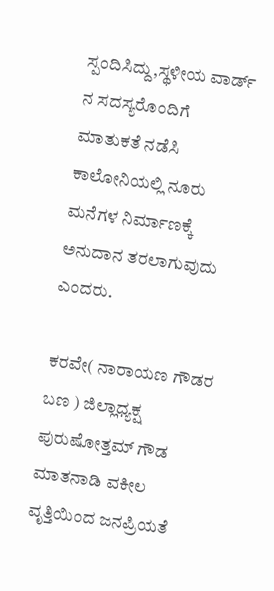ಸ್ಪಂದಿಸಿದ್ದು,ಸ್ಥಳೀಯ ವಾರ್ಡ್ ನ ಸದಸ್ಯರೊಂದಿಗೆ ಮಾತುಕತೆ ನಡೆಸಿ ಕಾಲೋನಿಯಲ್ಲಿ ನೂರು ಮನೆಗಳ ನಿರ್ಮಾಣಕ್ಕೆ ಅನುದಾನ ತರಲಾಗುವುದು ಎಂದರು.

ಕರವೇ( ನಾರಾಯಣ ಗೌಡರ ಬಣ ) ಜಿಲ್ಲಾಧ್ಯಕ್ಷ ಪುರುಷೋತ್ತಮ್ ಗೌಡ ಮಾತನಾಡಿ ವಕೀಲ ವೃತ್ತಿಯಿಂದ ಜನಪ್ರಿಯತೆ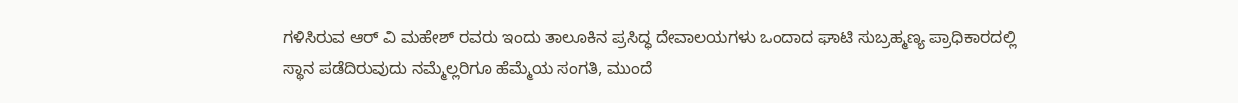ಗಳಿಸಿರುವ ಆರ್ ವಿ ಮಹೇಶ್ ರವರು ಇಂದು ತಾಲೂಕಿನ ಪ್ರಸಿದ್ಧ ದೇವಾಲಯಗಳು ಒಂದಾದ ಘಾಟಿ ಸುಬ್ರಹ್ಮಣ್ಯ ಪ್ರಾಧಿಕಾರದಲ್ಲಿ ಸ್ಥಾನ ಪಡೆದಿರುವುದು ನಮ್ಮೆಲ್ಲರಿಗೂ ಹೆಮ್ಮೆಯ ಸಂಗತಿ, ಮುಂದೆ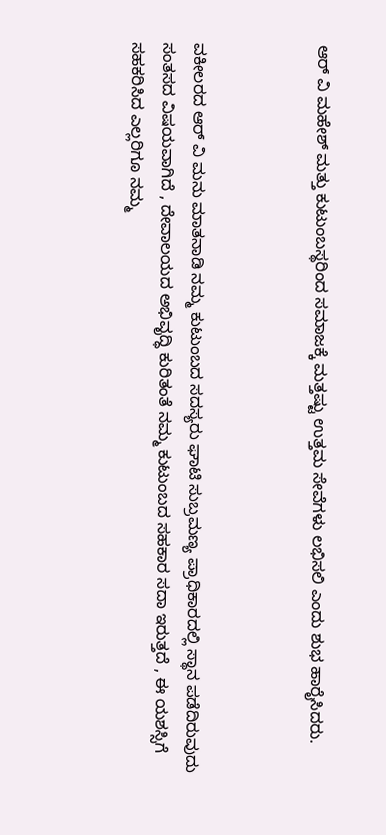ಆರ್ ವಿ ಮಹೇಶ್ ಮತ್ತು ಕುಟುಂಬಸ್ಥರಿಂದ ಸಮಾಜಕ್ಕೆ ಮತ್ತಷ್ಟು ಉತ್ತಮ ಸೇವೆಗಳು ಲಭಿಸಲಿ ಎಂದು ಶುಭ ಹಾರೈಸಿದರು.



ವಕೀಲರದ ಆರ್ ವಿ ಮನು ಮಾತನಾಡಿ ನಮ್ಮ ಕುಟುಂಬದ ಸದಸ್ಯರು ಘಾಟಿ ಸುಬ್ರಮಣ್ಯ ಪ್ರಾಧಿಕಾರದಲ್ಲಿ ಸ್ಥಾನ ಪಡೆದಿರುವುದು ಸಂತಸದ ವಿಷಯವಾಗಿದೆ , ದೇವಾಲಯದ ಅಭಿವೃದ್ಧಿ ಕುರಿತಂತೆ ನಮ್ಮ ಕುಟುಂಬದ ಸಹಕಾರ ಸದಾ ಇರುತ್ತದೆ , ಈ ಯಶಸ್ಸಿಗೆ ಸಹಕರಿಸಿದ ಎಲ್ಲರಿಗೂ ನಮ್ಮ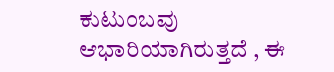ಕುಟುಂಬವು ಆಭಾರಿಯಾಗಿರುತ್ತದೆ , ಈ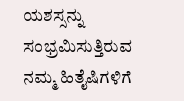ಯಶಸ್ಸನ್ನು ಸಂಭ್ರಮಿಸುತ್ತಿರುವ ನಮ್ಮ ಹಿತೈಷಿಗಳಿಗೆ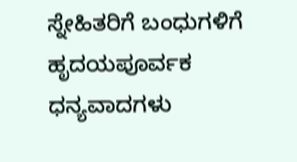ಸ್ನೇಹಿತರಿಗೆ ಬಂಧುಗಳಿಗೆ ಹೃದಯಪೂರ್ವಕ ಧನ್ಯವಾದಗಳು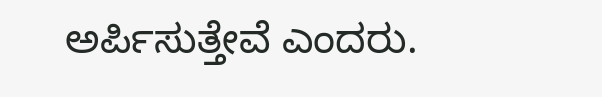ಅರ್ಪಿಸುತ್ತೇವೆ ಎಂದರು.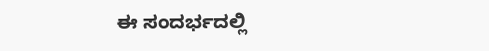ಈ ಸಂದರ್ಭದಲ್ಲಿ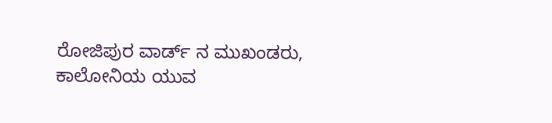ರೋಜಿಪುರ ವಾರ್ಡ್ ನ ಮುಖಂಡರು, ಕಾಲೋನಿಯ ಯುವ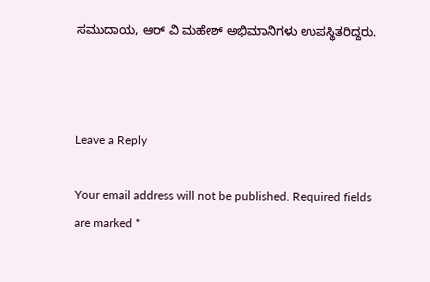ಸಮುದಾಯ, ಆರ್ ವಿ ಮಹೇಶ್ ಅಭಿಮಾನಿಗಳು ಉಪಸ್ಥಿತರಿದ್ದರು.



Leave a Reply

Your email address will not be published. Required fields are marked *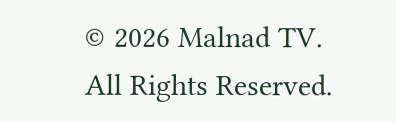© 2026 Malnad TV. All Rights Reserved.